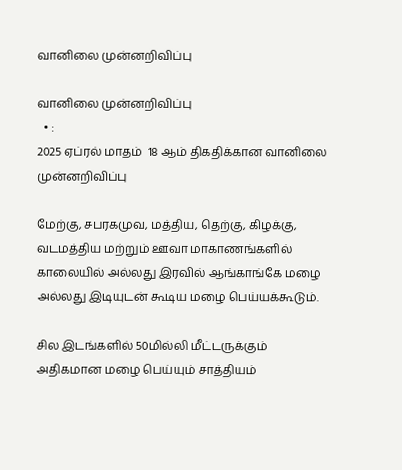வானிலை முன்னறிவிப்பு

வானிலை முன்னறிவிப்பு
  • :
2025 ஏப்ரல் மாதம்  18 ஆம் திகதிக்கான வானிலை முன்னறிவிப்பு

மேற்கு, சபரகமுவ, மத்திய, தெற்கு, கிழக்கு, வடமத்திய மற்றும் ஊவா மாகாணங்களில் காலையில் அல்லது இரவில் ஆங்காங்கே மழை அல்லது இடியுடன் கூடிய மழை பெய்யக்கூடும்.

சில இடங்களில் 50மில்லி மீட்டருக்கும் அதிகமான மழை பெய்யும் சாத்தியம்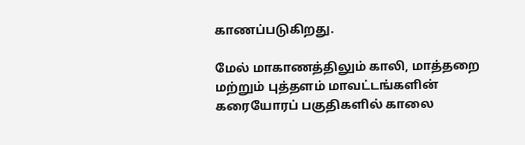காணப்படுகிறது.

மேல் மாகாணத்திலும் காலி, மாத்தறை மற்றும் புத்தளம் மாவட்டங்களின் கரையோரப் பகுதிகளில் காலை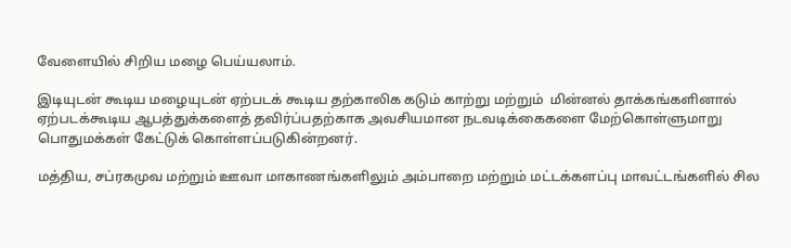வேளையில் சிறிய மழை பெய்யலாம்.

இடியுடன் கூடிய மழையுடன் ஏற்படக் கூடிய தற்காலிக கடும் காற்று மற்றும்  மின்னல் தாக்கங்களினால் ஏற்படக்கூடிய ஆபத்துக்களைத் தவிர்ப்பதற்காக அவசியமான நடவடிக்கைகளை மேற்கொள்ளுமாறு பொதுமக்கள் கேட்டுக் கொள்ளப்படுகின்றனர்.

மத்திய, சப்ரகமுவ மற்றும் ஊவா மாகாணங்களிலும் அம்பாறை மற்றும் மட்டக்களப்பு மாவட்டங்களில் சில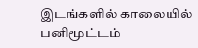இடங்களில் காலையில் பனிமூட்டம்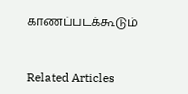காணப்படக்கூடும்


Related Articles